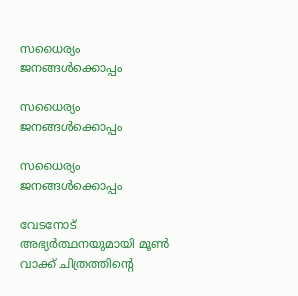സധൈര്യം ജനങ്ങൾക്കൊപ്പം

സധൈര്യം ജനങ്ങൾക്കൊപ്പം

സധൈര്യം ജനങ്ങൾക്കൊപ്പം

വേടനോട് അഭ്യര്‍ത്ഥനയുമായി മൂണ്‍ വാക്ക് ചിത്രത്തിന്റെ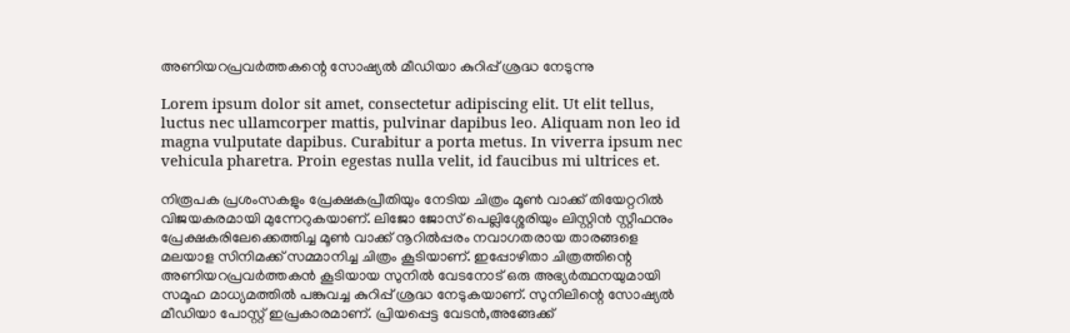അണിയറപ്രവര്‍ത്തകന്റെ സോഷ്യല്‍ മീഡിയാ കുറിപ്പ് ശ്രദ്ധ നേടുന്നു

Lorem ipsum dolor sit amet, consectetur adipiscing elit. Ut elit tellus, luctus nec ullamcorper mattis, pulvinar dapibus leo. Aliquam non leo id magna vulputate dapibus. Curabitur a porta metus. In viverra ipsum nec vehicula pharetra. Proin egestas nulla velit, id faucibus mi ultrices et.

നിരൂപക പ്രശംസകളും പ്രേക്ഷകപ്രീതിയും നേടിയ ചിത്രം മൂണ്‍ വാക്ക് തിയേറ്ററില്‍ വിജയകരമായി മുന്നേറുകയാണ്. ലിജോ ജോസ് പെല്ലിശ്ശേരിയും ലിസ്റ്റിന്‍ സ്റ്റീഫനും പ്രേക്ഷകരിലേക്കെത്തിച്ച മൂണ്‍ വാക്ക് നൂറില്‍പ്പരം നവാഗതരായ താരങ്ങളെ മലയാള സിനിമക്ക് സമ്മാനിച്ച ചിത്രം കൂടിയാണ്. ഇപ്പോഴിതാ ചിത്രത്തിന്റെ അണിയറപ്രവര്‍ത്തകന്‍ കൂടിയായ സുനില്‍ വേടനോട് ഒരു അഭ്യര്‍ത്ഥനയുമായി സമൂഹ മാധ്യമത്തില്‍ പങ്കുവച്ച കുറിപ്പ് ശ്രദ്ധ നേടുകയാണ്. സുനിലിന്റെ സോഷ്യല്‍ മീഡിയാ പോസ്റ്റ് ഇപ്രകാരമാണ്. പ്രിയപ്പെട്ട വേടന്‍,അങ്ങേക്ക്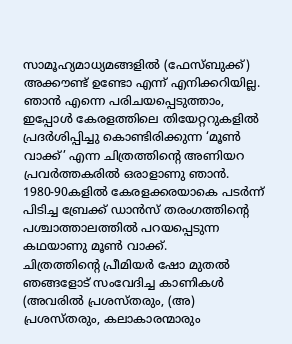സാമൂഹ്യമാധ്യമങ്ങളില്‍ (ഫേസ്ബുക്ക്) അക്കൗണ്ട് ഉണ്ടോ എന്ന് എനിക്കറിയില്ല. ഞാന്‍ എന്നെ പരിചയപ്പെടുത്താം, ഇപ്പോള്‍ കേരളത്തിലെ തിയേറ്ററുകളില്‍ പ്രദര്‍ശിപ്പിച്ചു കൊണ്ടിരിക്കുന്ന ‘മൂണ്‍ വാക്ക്’ എന്ന ചിത്രത്തിന്റെ അണിയറ പ്രവര്‍ത്തകരില്‍ ഒരാളാണു ഞാന്‍. 1980-90കളില്‍ കേരളക്കരയാകെ പടര്‍ന്ന് പിടിച്ച ബ്രേക്ക് ഡാന്‍സ് തരംഗത്തിന്റെ പശ്ചാത്താലത്തില്‍ പറയപ്പെടുന്ന കഥയാണു മൂണ്‍ വാക്ക്.
ചിത്രത്തിന്റെ പ്രീമിയര്‍ ഷോ മുതല്‍ ഞങ്ങളോട് സംവേദിച്ച കാണികള്‍ (അവരില്‍ പ്രശസ്തരും, (അ) പ്രശസ്തരും, കലാകാരന്മാരും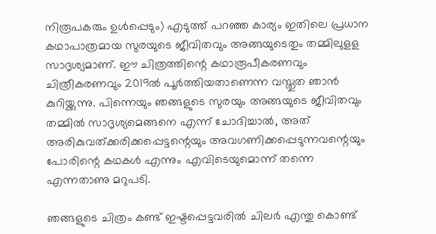നിരൂപകരും ഉള്‍പ്പെടും) എടുത്ത് പറഞ്ഞ കാര്യം ഇതിലെ പ്രധാന കഥാപാത്രമായ സുരയുടെ ജീവിതവും അങ്ങയുടെതും തമ്മിലുളള സാദൃശ്യമാണ്. ഈ ചിത്രത്തിന്റെ കഥാരൂപീകരണവും ചിത്രീകരണവും 2019ല്‍ പൂര്‍ത്തിയതാണെന്ന വസ്തുത ഞാന്‍ കുറിയ്ക്കുന്നു. പിന്നെയും ഞങ്ങളുടെ സുരയും അങ്ങയുടെ ജീവിതവും തമ്മില്‍ സാദൃശ്യമെങ്ങനെ എന്ന് ചോദിച്ചാല്‍, അത് അരികുവത്ക്കരിക്കപ്പെട്ടന്റെയും അവഗണിക്കപ്പെടുന്നവന്റെയും പോരിന്റെ കഥകള്‍ എന്നും എവിടെയുമൊന്ന് തന്നെ എന്നതാണു മറുപടി.

ഞങ്ങളുടെ ചിത്രം കണ്ട് ഇഷ്ടപ്പെട്ടവരില്‍ ചിലര്‍ എന്തു കൊണ്ട്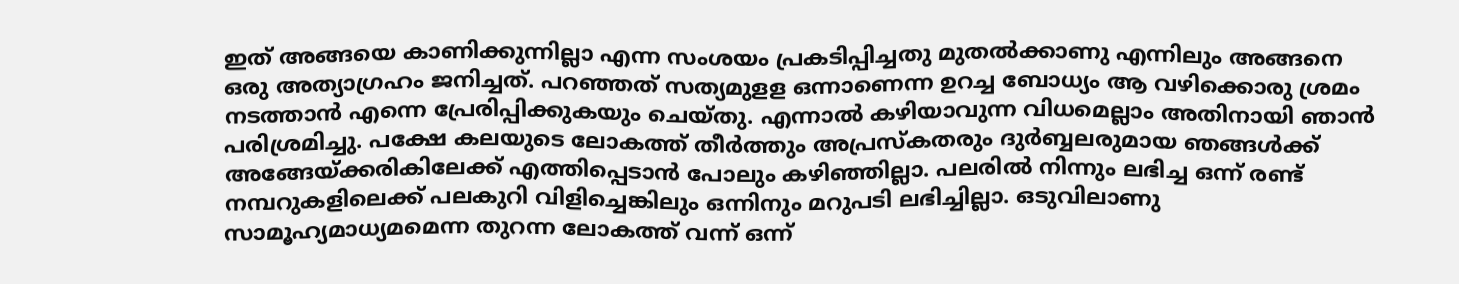ഇത് അങ്ങയെ കാണിക്കുന്നില്ലാ എന്ന സംശയം പ്രകടിപ്പിച്ചതു മുതല്‍ക്കാണു എന്നിലും അങ്ങനെ ഒരു അത്യാഗ്രഹം ജനിച്ചത്. പറഞ്ഞത് സത്യമുളള ഒന്നാണെന്ന ഉറച്ച ബോധ്യം ആ വഴിക്കൊരു ശ്രമം നടത്താന്‍ എന്നെ പ്രേരിപ്പിക്കുകയും ചെയ്തു. എന്നാല്‍ കഴിയാവുന്ന വിധമെല്ലാം അതിനായി ഞാന്‍ പരിശ്രമിച്ചു. പക്ഷേ കലയുടെ ലോകത്ത് തീര്‍ത്തും അപ്രസ്‌കതരും ദുര്‍ബ്ബലരുമായ ഞങ്ങള്‍ക്ക് അങ്ങേയ്ക്കരികിലേക്ക് എത്തിപ്പെടാന്‍ പോലും കഴിഞ്ഞില്ലാ. പലരില്‍ നിന്നും ലഭിച്ച ഒന്ന് രണ്ട് നമ്പറുകളിലെക്ക് പലകുറി വിളിച്ചെങ്കിലും ഒന്നിനും മറുപടി ലഭിച്ചില്ലാ. ഒടുവിലാണു സാമൂഹ്യമാധ്യമമെന്ന തുറന്ന ലോകത്ത് വന്ന് ഒന്ന്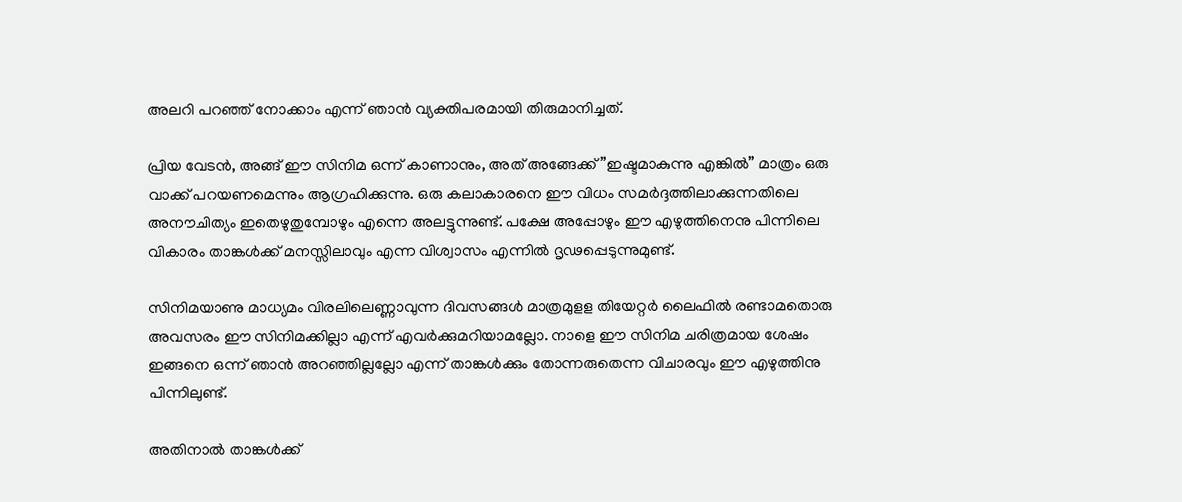അലറി പറഞ്ഞ് നോക്കാം എന്ന് ഞാന്‍ വ്യക്തിപരമായി തിരുമാനിച്ചത്.

പ്രിയ വേടന്‍, അങ്ങ് ഈ സിനിമ ഒന്ന് കാണാനും, അത് അങ്ങേക്ക് ”ഇഷ്ടമാകുന്നു എങ്കില്‍” മാത്രം ഒരു വാക്ക് പറയണമെന്നും ആഗ്രഹിക്കുന്നു. ഒരു കലാകാരനെ ഈ വിധം സമര്‍ദ്ദത്തിലാക്കുന്നതിലെ അനൗചിത്യം ഇതെഴുതുമ്പോഴും എന്നെ അലട്ടുന്നുണ്ട്. പക്ഷേ അപ്പോഴും ഈ എഴുത്തിനെനു പിന്നിലെ വികാരം താങ്കള്‍ക്ക് മനസ്സിലാവും എന്ന വിശ്വാസം എന്നില്‍ ദൃഢപ്പെടുന്നുമുണ്ട്.

സിനിമയാണു മാധ്യമം വിരലിലെണ്ണാവുന്ന ദിവസങ്ങള്‍ മാത്രമുളള തിയേറ്റര്‍ ലൈഫില്‍ രണ്ടാമതൊരു അവസരം ഈ സിനിമക്കില്ലാ എന്ന് എവര്‍ക്കുമറിയാമല്ലോ. നാളെ ഈ സിനിമ ചരിത്രമായ ശേഷം ഇങ്ങനെ ഒന്ന് ഞാന്‍ അറഞ്ഞില്ലല്ലോ എന്ന് താങ്കള്‍ക്കും തോന്നരുതെന്ന വിചാരവും ഈ എഴുത്തിനു പിന്നിലുണ്ട്.

അതിനാല്‍ താങ്കള്‍ക്ക്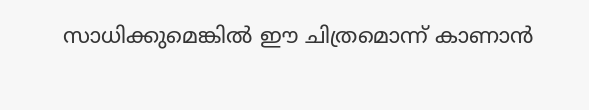സാധിക്കുമെങ്കില്‍ ഈ ചിത്രമൊന്ന് കാണാന്‍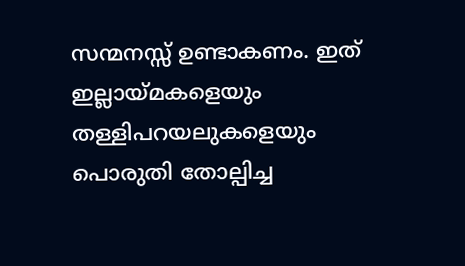സന്മനസ്സ് ഉണ്ടാകണം. ഇത് ഇല്ലായ്മകളെയും തള്ളിപറയലുകളെയും പൊരുതി തോല്പിച്ച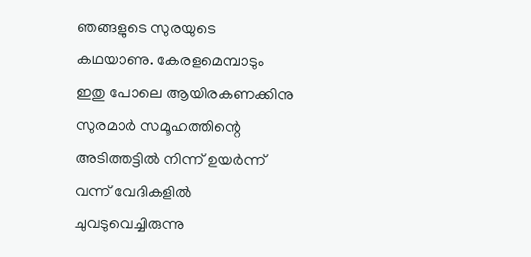ഞങ്ങളുടെ സുരയുടെ കഥയാണു. കേരളമെമ്പാടും ഇതു പോലെ ആയിരകണക്കിനു സുരമാര്‍ സമൂഹത്തിന്റെ അടിത്തട്ടില്‍ നിന്ന് ഉയര്‍ന്ന് വന്ന് വേദികളില്‍ ചുവടുവെച്ചിരുന്നു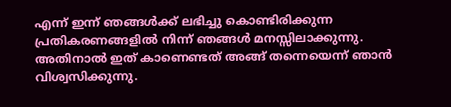എന്ന് ഇന്ന് ഞങ്ങള്‍ക്ക് ലഭിച്ചു കൊണ്ടിരിക്കുന്ന പ്രതികരണങ്ങളില്‍ നിന്ന് ഞങ്ങള്‍ മനസ്സിലാക്കുന്നു. അതിനാല്‍ ഇത് കാണെണ്ടത് അങ്ങ് തന്നെയെന്ന് ഞാന്‍ വിശ്വസിക്കുന്നു.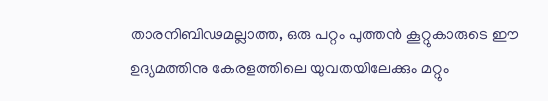താരനിബിഢമല്ലാത്ത, ഒരു പറ്റം പുത്തന്‍ കൂറ്റുകാരുടെ ഈ ഉദ്യമത്തിനു കേരളത്തിലെ യുവതയിലേക്കും മറ്റും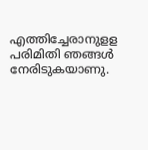എത്തിച്ചേരാനുളള പരിമിതി ഞങ്ങള്‍ നേരിടുകയാണു.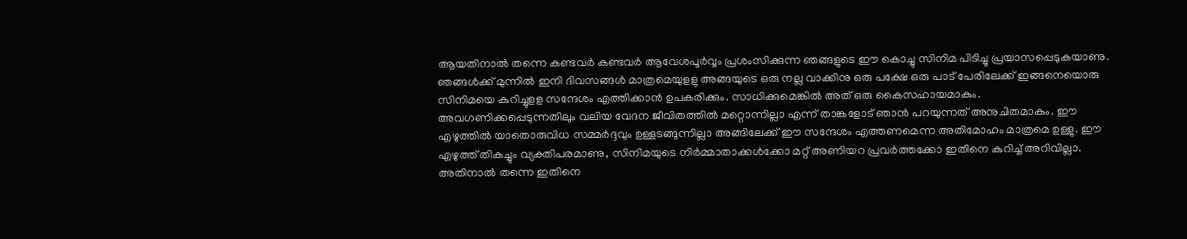ആയതിനാല്‍ തന്നെ കണ്ടവര്‍ കണ്ടവര്‍ ആവേശപൂര്‍വ്വം പ്രശംസിക്കുന്ന ഞങ്ങളുടെ ഈ കൊച്ചു സിനിമ പിടിച്ചു പ്രയാസപ്പെടുകയാണു. ഞങ്ങള്‍ക്ക് മുന്നില്‍ ഇനി ദിവസങ്ങള്‍ മാത്രമെയുളളു അങ്ങയുടെ ഒരു നല്ല വാക്കിനു ഒരു പക്ഷേ ഒരു പാട് പേരിലേക്ക് ഇങ്ങനെയൊരു സിനിമയെ കുറിച്ചുളള സന്ദേശം എത്തിക്കാന്‍ ഉപകരിക്കും. സാധിക്കുമെങ്കില്‍ അത് ഒരു കൈസഹായമാകും. അവഗണിക്കപ്പെടുന്നതിലും വലിയ വേദന ജീവിതത്തില്‍ മറ്റൊന്നില്ലാ എന്ന് താങ്കളോട് ഞാന്‍ പറയുന്നത് അനുചിതമാകും. ഈ എഴുത്തില്‍ യാതൊരുവിധ സമ്മര്‍ദ്ദവും ഉള്ളടങ്ങുന്നില്ലാ അങ്ങിലേക്ക് ഈ സന്ദേശം എത്തണമെന്ന അതിമോഹം മാത്രമെ ഉള്ളു. ഈ എഴുത്ത് തികച്ചും വ്യക്തിപരമാണു, സിനിമയുടെ നിര്‍മ്മാതാക്കള്‍ക്കോ മറ്റ് അണിയറ പ്രവര്‍ത്തക്കോ ഇതിനെ കുറിച്ച് അറിവില്ലാ. അതിനാല്‍ തന്നെ ഇതിനെ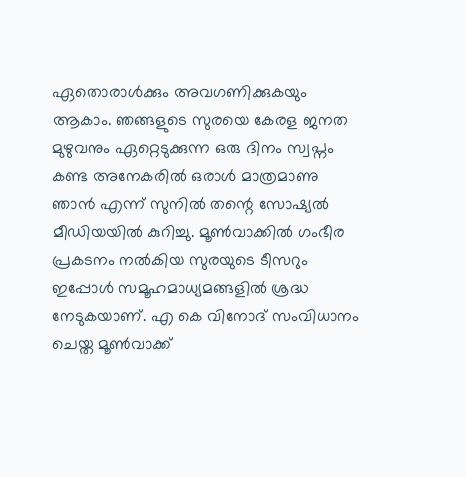ഏതൊരാള്‍ക്കും അവഗണിക്കുകയും ആകാം. ഞങ്ങളുടെ സുരയെ കേരള ജനത മുഴുവനും ഏറ്റെടുക്കുന്ന ഒരു ദിനം സ്വപ്നം കണ്ട അനേകരില്‍ ഒരാള്‍ മാത്രമാണു ഞാന്‍ എന്ന് സുനില്‍ തന്റെ സോഷ്യല്‍ മീഡിയയില്‍ കുറിച്ചു. മൂണ്‍വാക്കില്‍ ഗംഭീര പ്രകടനം നല്‍കിയ സുരയുടെ ടീസറും ഇപ്പോള്‍ സമൂഹമാധ്യമങ്ങളില്‍ ശ്രദ്ധ നേടുകയാണ്. എ കെ വിനോദ് സംവിധാനം ചെയ്ത മൂണ്‍വാക്ക്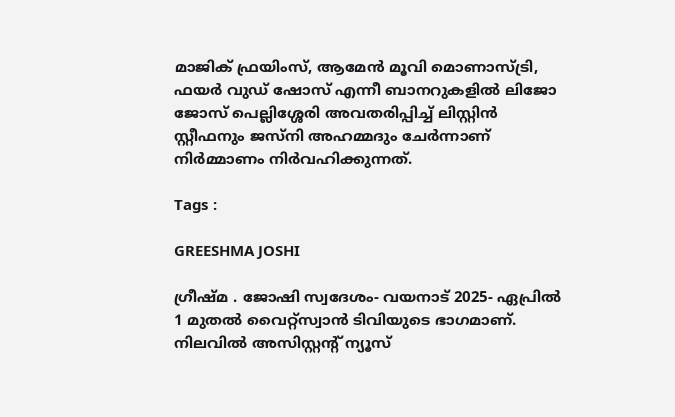മാജിക് ഫ്രയിംസ്, ആമേന്‍ മൂവി മൊണാസ്ട്രി, ഫയര്‍ വുഡ് ഷോസ് എന്നീ ബാനറുകളില്‍ ലിജോ ജോസ് പെല്ലിശ്ശേരി അവതരിപ്പിച്ച് ലിസ്റ്റിന്‍ സ്റ്റീഫനും ജസ്നി അഹമ്മദും ചേര്‍ന്നാണ് നിര്‍മ്മാണം നിര്‍വഹിക്കുന്നത്.

Tags :

GREESHMA JOSHI

ഗ്രീഷ്മ . ജോഷി സ്വദേശം- വയനാട് 2025- ഏപ്രില്‍ 1 മുതല്‍ വൈറ്റ്‌സ്വാന്‍ ടിവിയുടെ ഭാഗമാണ്. നിലവില്‍ അസിസ്റ്റന്റ് ന്യൂസ്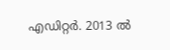എഡിറ്റര്‍. 2013 ല്‍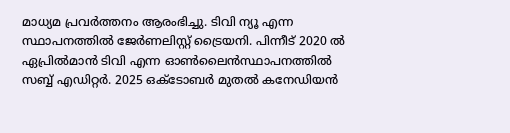മാധ്യമ പ്രവര്‍ത്തനം ആരംഭിച്ചു. ടിവി ന്യൂ എന്ന സ്ഥാപനത്തില്‍ ജേര്‍ണലിസ്റ്റ് ട്രൈയനി. പിന്നീട് 2020 ല്‍ ഏപ്രില്‍മാന്‍ ടിവി എന്ന ഓണ്‍ലൈന്‍സ്ഥാപനത്തില്‍ സബ്ബ് എഡിറ്റര്‍. 2025 ഒക്ടോബര്‍ മുതല്‍ കനേഡിയന്‍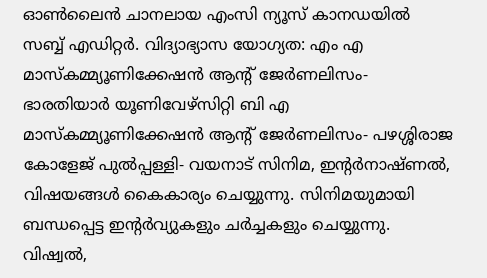ഓണ്‍ലൈന്‍ ചാനലായ എംസി ന്യൂസ് കാനഡയില്‍ സബ്ബ് എഡിറ്റര്‍. വിദ്യാഭ്യാസ യോഗ്യത: എം എ മാസ്‌കമ്മ്യൂണിക്കേഷന്‍ ആന്റ് ജേര്‍ണലിസം- ഭാരതിയാര്‍ യൂണിവേഴ്‌സിറ്റി ബി എ മാസ്‌കമ്മ്യൂണിക്കേഷന്‍ ആന്റ് ജേര്‍ണലിസം- പഴശ്ശിരാജ കോളേജ് പുല്‍പ്പള്ളി- വയനാട് സിനിമ, ഇന്റര്‍നാഷ്ണല്‍, വിഷയങ്ങള്‍ കൈകാര്യം ചെയ്യുന്നു. സിനിമയുമായി ബന്ധപ്പെട്ട ഇന്റര്‍വ്യുകളും ചര്‍ച്ചകളും ചെയ്യുന്നു. വിഷ്വല്‍,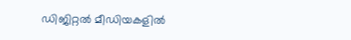ഡിജിറ്റല്‍ മീഡിയകളില്‍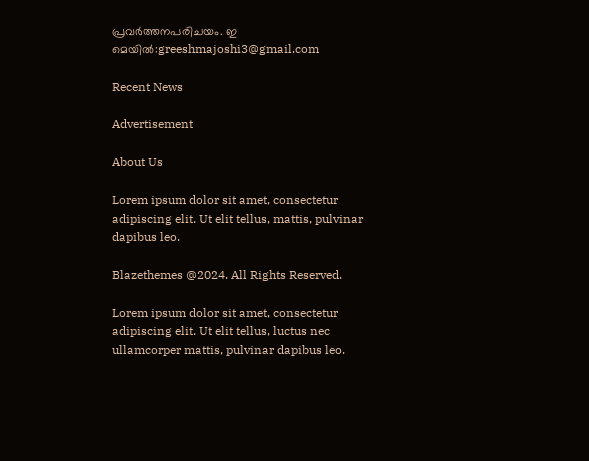പ്രവര്‍ത്തനപരിചയം. ഇ മെയില്‍:greeshmajoshi3@gmail.com

Recent News

Advertisement

About Us

Lorem ipsum dolor sit amet, consectetur adipiscing elit. Ut elit tellus, mattis, pulvinar dapibus leo.

Blazethemes @2024. All Rights Reserved.

Lorem ipsum dolor sit amet, consectetur adipiscing elit. Ut elit tellus, luctus nec ullamcorper mattis, pulvinar dapibus leo.